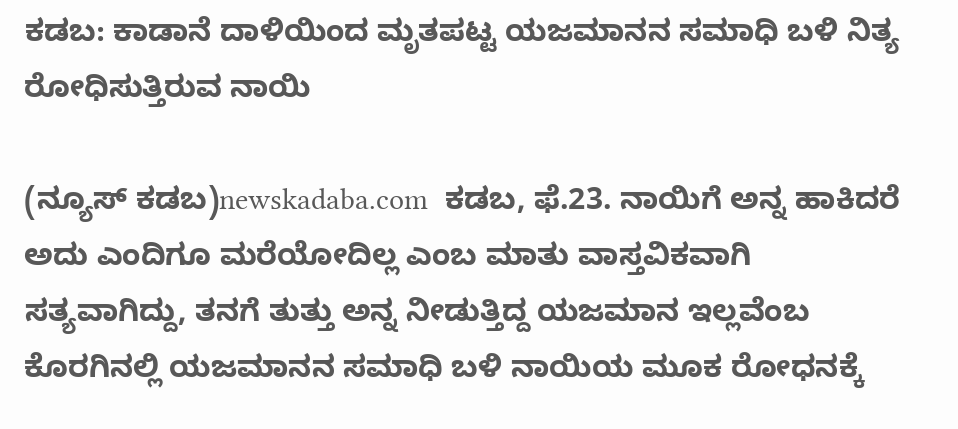ಕಡಬ: ಕಾಡಾನೆ ದಾಳಿಯಿಂದ ಮೃತಪಟ್ಟ ಯಜಮಾನನ ಸಮಾಧಿ ಬಳಿ ನಿತ್ಯ ರೋಧಿಸುತ್ತಿರುವ ನಾಯಿ

(ನ್ಯೂಸ್ ಕಡಬ)newskadaba.com  ಕಡಬ, ಫೆ.23. ನಾಯಿಗೆ ಅನ್ನ ಹಾಕಿದರೆ ಅದು ಎಂದಿಗೂ ಮರೆಯೋದಿಲ್ಲ ಎಂಬ ಮಾತು ವಾಸ್ತವಿಕವಾಗಿ ಸತ್ಯವಾಗಿದ್ದು, ತನಗೆ ತುತ್ತು ಅನ್ನ ನೀಡುತ್ತಿದ್ದ ಯಜಮಾನ ಇಲ್ಲವೆಂಬ ಕೊರಗಿನಲ್ಲಿ ಯಜಮಾನನ ಸಮಾಧಿ ಬಳಿ ನಾಯಿಯ ಮೂಕ ರೋಧನಕ್ಕೆ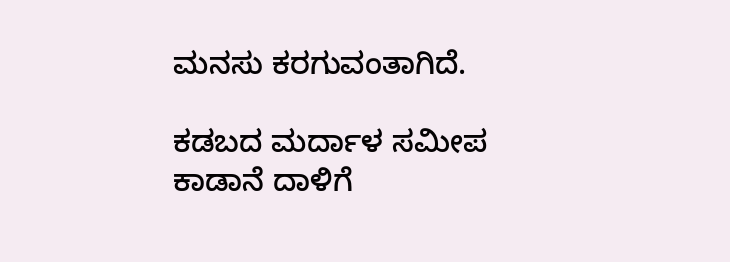ಮನಸು ಕರಗುವಂತಾಗಿದೆ.

ಕಡಬದ ಮರ್ದಾಳ ಸಮೀಪ ಕಾಡಾನೆ ದಾಳಿಗೆ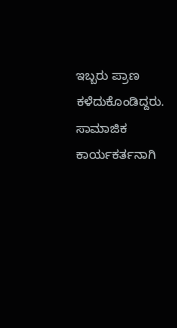ಇಬ್ಬರು ಪ್ರಾಣ ಕಳೆದುಕೊಂಡಿದ್ದರು. ಸಾಮಾಜಿಕ ಕಾರ್ಯಕರ್ತನಾಗಿ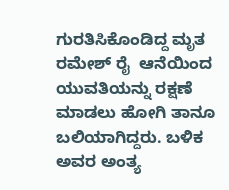ಗುರತಿಸಿಕೊಂಡಿದ್ದ ಮೃತ ರಮೇಶ್ ರೈ  ಆನೆಯಿಂದ ಯುವತಿಯನ್ನು ರಕ್ಷಣೆ ಮಾಡಲು ಹೋಗಿ ತಾನೂ ಬಲಿಯಾಗಿದ್ದರು. ಬಳಿಕ ಅವರ ಅಂತ್ಯ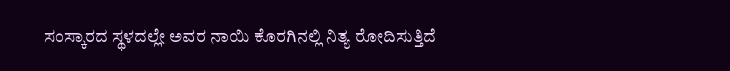ಸಂಸ್ಕಾರದ ಸ್ಥಳದಲ್ಲೇ ಅವರ ನಾಯಿ ಕೊರಗಿನಲ್ಲಿ ನಿತ್ಯ ರೋದಿಸುತ್ತಿದೆ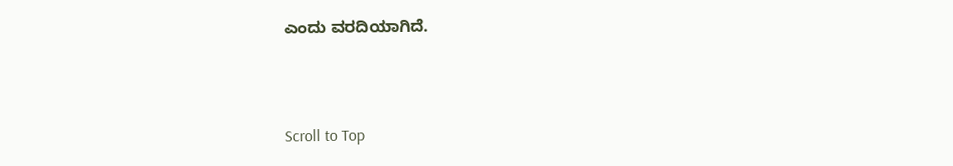ಎಂದು ವರದಿಯಾಗಿದೆ.



Scroll to Top